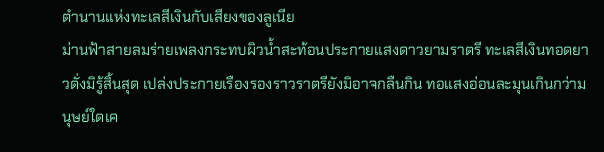ตำนานแห่งทะเลสีเงินกับเสียงของลูเนีย
ม่านฟ้าสายลมร่ายเพลงกระทบผิวน้ำสะท้อนประกายแสงดาวยามราตรี ทะเลสีเงินทอดยาวดั่งมิรู้สิ้นสุด เปล่งประกายเรืองรองราวราตรียังมิอาจกลืนกิน ทอแสงอ่อนละมุนเกินกว่ามนุษย์ใดเค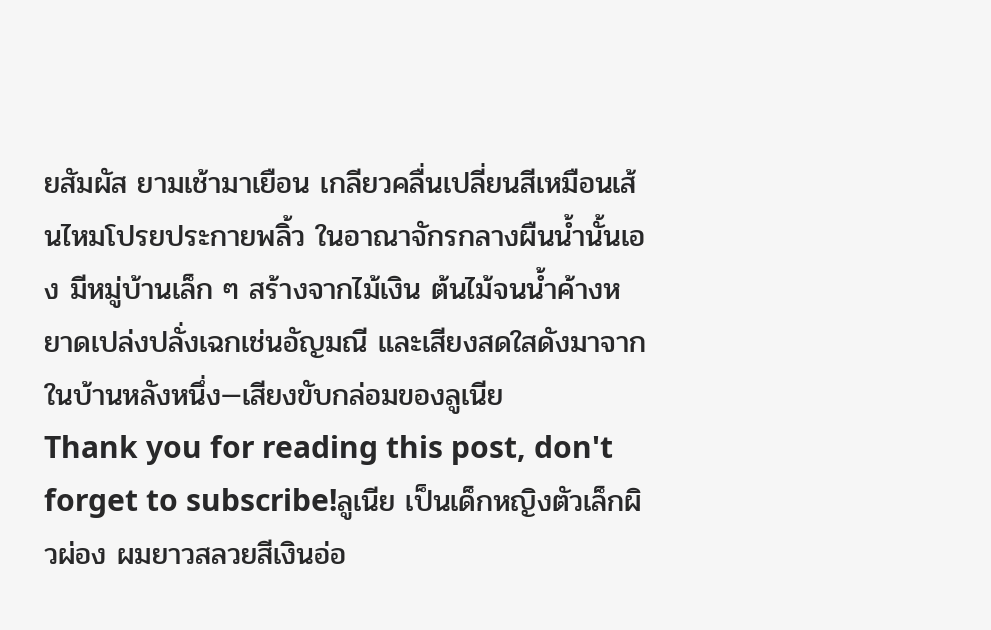ยสัมผัส ยามเช้ามาเยือน เกลียวคลื่นเปลี่ยนสีเหมือนเส้นไหมโปรยประกายพลิ้ว ในอาณาจักรกลางผืนน้ำนั้นเอง มีหมู่บ้านเล็ก ๆ สร้างจากไม้เงิน ต้นไม้จนน้ำค้างหยาดเปล่งปลั่งเฉกเช่นอัญมณี และเสียงสดใสดังมาจากในบ้านหลังหนึ่ง—เสียงขับกล่อมของลูเนีย
Thank you for reading this post, don't forget to subscribe!ลูเนีย เป็นเด็กหญิงตัวเล็กผิวผ่อง ผมยาวสลวยสีเงินอ่อ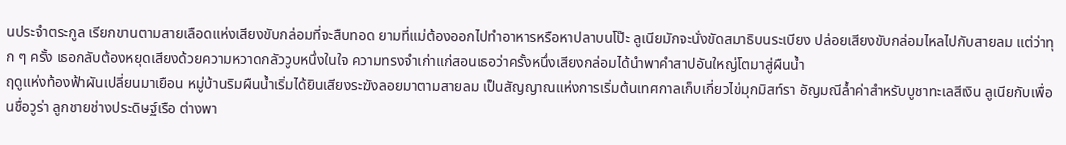นประจำตระกูล เรียกขานตามสายเลือดแห่งเสียงขับกล่อมที่จะสืบทอด ยามที่แม่ต้องออกไปทำอาหารหรือหาปลาบนโป๊ะ ลูเนียมักจะนั่งขัดสมาธิบนระเบียง ปล่อยเสียงขับกล่อมไหลไปกับสายลม แต่ว่าทุก ๆ ครั้ง เธอกลับต้องหยุดเสียงด้วยความหวาดกลัววูบหนึ่งในใจ ความทรงจำเก่าแก่สอนเธอว่าครั้งหนึ่งเสียงกล่อมได้นำพาคำสาปอันใหญ่โตมาสู่ผืนน้ำ
ฤดูแห่งท้องฟ้าผันเปลี่ยนมาเยือน หมู่บ้านริมผืนน้ำเริ่มได้ยินเสียงระฆังลอยมาตามสายลม เป็นสัญญาณแห่งการเริ่มต้นเทศกาลเก็บเกี่ยวไข่มุกมิสท์รา อัญมณีล้ำค่าสำหรับบูชาทะเลสีเงิน ลูเนียกับเพื่อนชื่อวูร่า ลูกชายช่างประดิษฐ์เรือ ต่างพา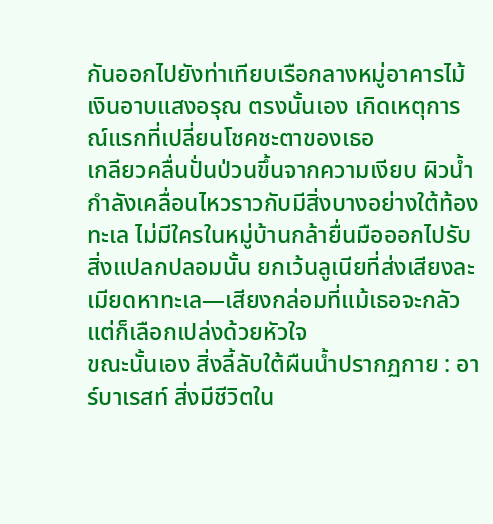กันออกไปยังท่าเทียบเรือกลางหมู่อาคารไม้เงินอาบแสงอรุณ ตรงนั้นเอง เกิดเหตุการณ์แรกที่เปลี่ยนโชคชะตาของเธอ
เกลียวคลื่นปั่นป่วนขึ้นจากความเงียบ ผิวน้ำกำลังเคลื่อนไหวราวกับมีสิ่งบางอย่างใต้ท้องทะเล ไม่มีใครในหมู่บ้านกล้ายื่นมือออกไปรับสิ่งแปลกปลอมนั้น ยกเว้นลูเนียที่ส่งเสียงละเมียดหาทะเล—เสียงกล่อมที่แม้เธอจะกลัวแต่ก็เลือกเปล่งด้วยหัวใจ
ขณะนั้นเอง สิ่งลี้ลับใต้ผืนน้ำปรากฏกาย : อาร์บาเรสท์ สิ่งมีชีวิตใน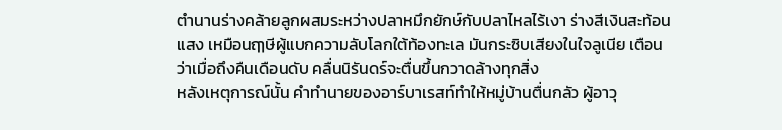ตำนานร่างคล้ายลูกผสมระหว่างปลาหมึกยักษ์กับปลาไหลไร้เงา ร่างสีเงินสะท้อนแสง เหมือนฤๅษีผู้แบกความลับโลกใต้ท้องทะเล มันกระซิบเสียงในใจลูเนีย เตือนว่าเมื่อถึงคืนเดือนดับ คลื่นนิรันดร์จะตื่นขึ้นกวาดล้างทุกสิ่ง
หลังเหตุการณ์นั้น คำทำนายของอาร์บาเรสท์ทำให้หมู่บ้านตื่นกลัว ผู้อาวุ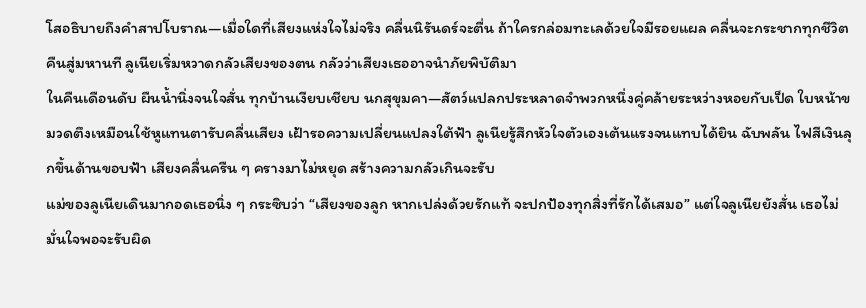โสอธิบายถึงคำสาปโบราณ—เมื่อใดที่เสียงแห่งใจไม่จริง คลื่นนิรันดร์จะตื่น ถ้าใครกล่อมทะเลด้วยใจมีรอยแผล คลื่นจะกระชากทุกชีวิตคืนสู่มหานที ลูเนียเริ่มหวาดกลัวเสียงของตน กลัวว่าเสียงเธออาจนำภัยพิบัติมา
ในคืนเดือนดับ ผืนน้ำนิ่งจนใจสั่น ทุกบ้านเงียบเชียบ นกสุขุมคา—สัตว์แปลกประหลาดจำพวกหนึ่งคู่คล้ายระหว่างหอยกับเป็ด ใบหน้าขมวดตึงเหมือนใช้หูแทนตารับคลื่นเสียง เฝ้ารอความเปลี่ยนแปลงใต้ฟ้า ลูเนียรู้สึกหัวใจตัวเองเต้นแรงจนแทบได้ยิน ฉับพลัน ไฟสีเงินลุกขึ้นด้านขอบฟ้า เสียงคลื่นครืน ๆ ครางมาไม่หยุด สร้างความกลัวเกินจะรับ
แม่ของลูเนียเดินมากอดเธอนิ่ง ๆ กระซิบว่า “เสียงของลูก หากเปล่งด้วยรักแท้ จะปกป้องทุกสิ่งที่รักได้เสมอ” แต่ใจลูเนียยังสั่น เธอไม่มั่นใจพอจะรับผิด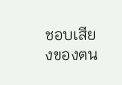ชอบเสียงของตน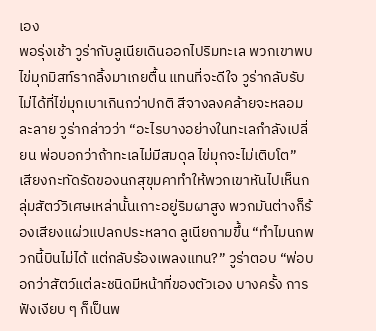เอง
พอรุ่งเช้า วูร่ากับลูเนียเดินออกไปริมทะเล พวกเขาพบไข่มุกมิสท์รากลิ้งมาเกยตื้น แทนที่จะดีใจ วูร่ากลับรับไม่ได้ที่ไข่มุกเบาเกินกว่าปกติ สีจางลงคล้ายจะหลอมละลาย วูร่ากล่าวว่า “อะไรบางอย่างในทะเลกำลังเปลี่ยน พ่อบอกว่าถ้าทะเลไม่มีสมดุล ไข่มุกจะไม่เติบโต”
เสียงกะทัดรัดของนกสุขุมคาทำให้พวกเขาหันไปเห็นกลุ่มสัตว์วิเศษเหล่านั้นเกาะอยู่ริมผาสูง พวกมันต่างก็ร้องเสียงแผ่วแปลกประหลาด ลูเนียถามขึ้น “ทำไมนกพวกนี้บินไม่ได้ แต่กลับร้องเพลงแทน?” วูร่าตอบ “พ่อบอกว่าสัตว์แต่ละชนิดมีหน้าที่ของตัวเอง บางครั้ง การฟังเงียบ ๆ ก็เป็นพ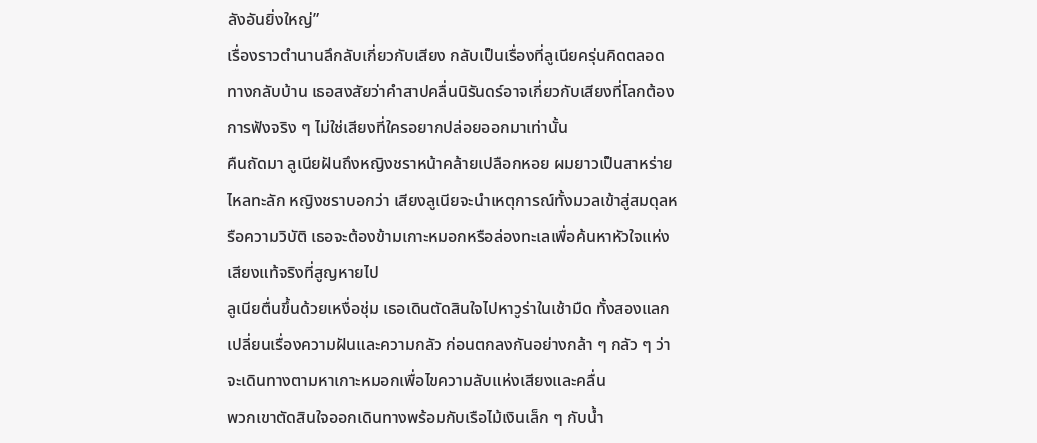ลังอันยิ่งใหญ่”
เรื่องราวตำนานลึกลับเกี่ยวกับเสียง กลับเป็นเรื่องที่ลูเนียครุ่นคิดตลอดทางกลับบ้าน เธอสงสัยว่าคำสาปคลื่นนิรันดร์อาจเกี่ยวกับเสียงที่โลกต้องการฟังจริง ๆ ไม่ใช่เสียงที่ใครอยากปล่อยออกมาเท่านั้น
คืนถัดมา ลูเนียฝันถึงหญิงชราหน้าคล้ายเปลือกหอย ผมยาวเป็นสาหร่ายไหลทะลัก หญิงชราบอกว่า เสียงลูเนียจะนำเหตุการณ์ทั้งมวลเข้าสู่สมดุลหรือความวิบัติ เธอจะต้องข้ามเกาะหมอกหรือล่องทะเลเพื่อค้นหาหัวใจแห่งเสียงแท้จริงที่สูญหายไป
ลูเนียตื่นขึ้นด้วยเหงื่อชุ่ม เธอเดินตัดสินใจไปหาวูร่าในเช้ามืด ทั้งสองแลกเปลี่ยนเรื่องความฝันและความกลัว ก่อนตกลงกันอย่างกล้า ๆ กลัว ๆ ว่าจะเดินทางตามหาเกาะหมอกเพื่อไขความลับแห่งเสียงและคลื่น
พวกเขาตัดสินใจออกเดินทางพร้อมกับเรือไม้เงินเล็ก ๆ กับน้ำ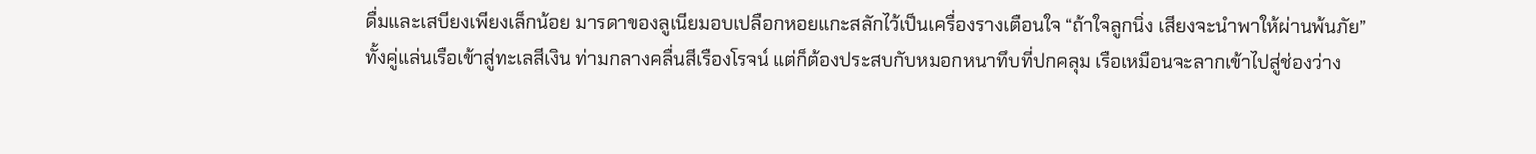ดื่มและเสบียงเพียงเล็กน้อย มารดาของลูเนียมอบเปลือกหอยแกะสลักไว้เป็นเครื่องรางเตือนใจ “ถ้าใจลูกนิ่ง เสียงจะนำพาให้ผ่านพ้นภัย”
ทั้งคู่แล่นเรือเข้าสู่ทะเลสีเงิน ท่ามกลางคลื่นสีเรืองโรจน์ แต่ก็ต้องประสบกับหมอกหนาทึบที่ปกคลุม เรือเหมือนจะลากเข้าไปสู่ช่องว่าง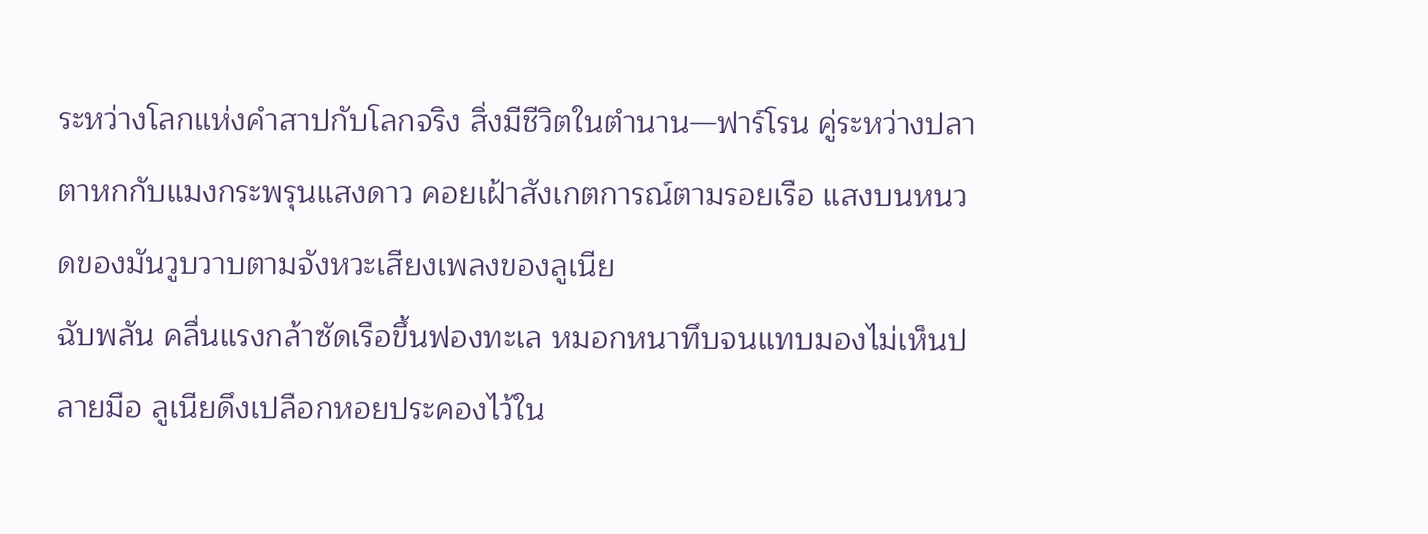ระหว่างโลกแห่งคำสาปกับโลกจริง สิ่งมีชีวิตในตำนาน—ฟาร์โรน คู่ระหว่างปลาตาหกกับแมงกระพรุนแสงดาว คอยเฝ้าสังเกตการณ์ตามรอยเรือ แสงบนหนวดของมันวูบวาบตามจังหวะเสียงเพลงของลูเนีย
ฉับพลัน คลื่นแรงกล้าซัดเรือขึ้นฟองทะเล หมอกหนาทึบจนแทบมองไม่เห็นปลายมือ ลูเนียดึงเปลือกหอยประคองไว้ใน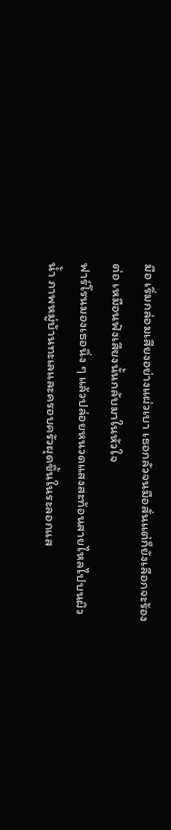มือ เริ่มกล่อมเสียงอย่างแผ่วเบา เธอกลัวจนมือสั่นแต่ก็ยังเลือกจะร้องต่อ เหมือนฟังเสียงนั้นกลับมาในหัวใจ
ฟาร์โรนมองเธอนิ่ง ๆ แล้วปล่อยหนวดแสงสะท้อนสายไหลไปบนผิวน้ำ ภาพหมู่บ้านทะเลและครอบครัวผุดขึ้นในระลอกแส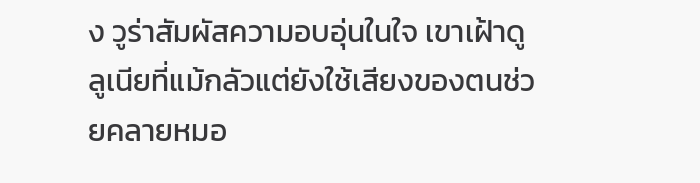ง วูร่าสัมผัสความอบอุ่นในใจ เขาเฝ้าดูลูเนียที่แม้กลัวแต่ยังใช้เสียงของตนช่วยคลายหมอ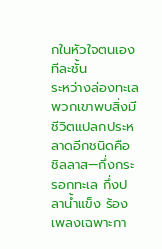กในหัวใจตนเองทีละชั้น
ระหว่างล่องทะเล พวกเขาพบสิ่งมีชีวิตแปลกประหลาดอีกชนิดคือ ชิลลาส—กึ่งกระรอกทะเล กึ่งปลาน้ำแข็ง ร้องเพลงเฉพาะกา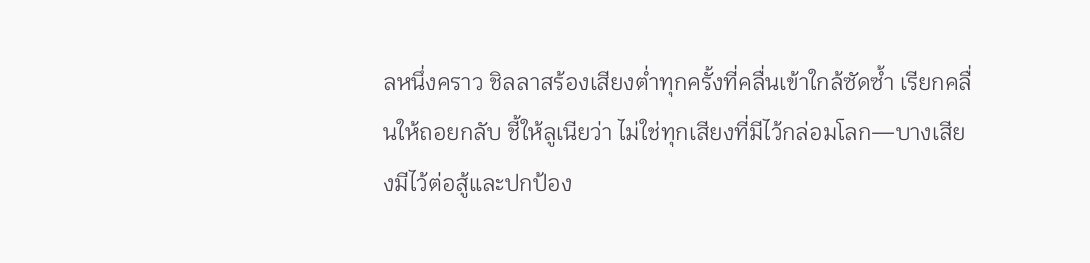ลหนึ่งคราว ชิลลาสร้องเสียงต่ำทุกครั้งที่คลื่นเข้าใกล้ซัดซ้ำ เรียกคลื่นให้ถอยกลับ ชี้ให้ลูเนียว่า ไม่ใช่ทุกเสียงที่มีไว้กล่อมโลก—บางเสียงมีไว้ต่อสู้และปกป้อง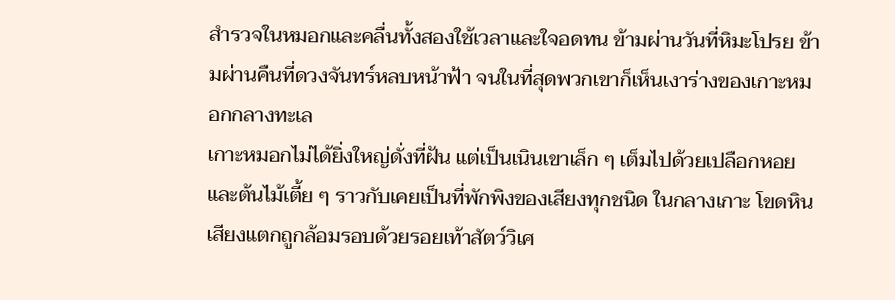สำรวจในหมอกและคลื่นทั้งสองใช้เวลาและใจอดทน ข้ามผ่านวันที่หิมะโปรย ข้ามผ่านคืนที่ดวงจันทร์หลบหน้าฟ้า จนในที่สุดพวกเขาก็เห็นเงาร่างของเกาะหมอกกลางทะเล
เกาะหมอกไม่ได้ยิ่งใหญ่ดั่งที่ฝัน แต่เป็นเนินเขาเล็ก ๆ เต็มไปด้วยเปลือกหอยและต้นไม้เตี้ย ๆ ราวกับเคยเป็นที่พักพิงของเสียงทุกชนิด ในกลางเกาะ โขดหินเสียงแตกถูกล้อมรอบด้วยรอยเท้าสัตว์วิเศ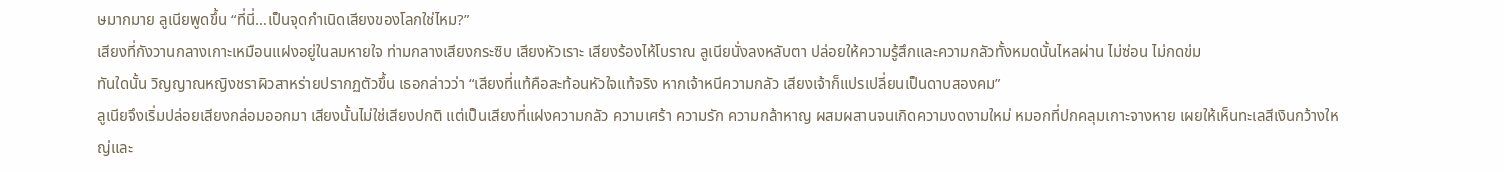ษมากมาย ลูเนียพูดขึ้น “ที่นี่…เป็นจุดกำเนิดเสียงของโลกใช่ไหม?”
เสียงที่กังวานกลางเกาะเหมือนแฝงอยู่ในลมหายใจ ท่ามกลางเสียงกระซิบ เสียงหัวเราะ เสียงร้องไห้โบราณ ลูเนียนั่งลงหลับตา ปล่อยให้ความรู้สึกและความกลัวทั้งหมดนั้นไหลผ่าน ไม่ซ่อน ไม่กดข่ม
ทันใดนั้น วิญญาณหญิงชราผิวสาหร่ายปรากฏตัวขึ้น เธอกล่าวว่า “เสียงที่แท้คือสะท้อนหัวใจแท้จริง หากเจ้าหนีความกลัว เสียงเจ้าก็แปรเปลี่ยนเป็นดาบสองคม”
ลูเนียจึงเริ่มปล่อยเสียงกล่อมออกมา เสียงนั้นไม่ใช่เสียงปกติ แต่เป็นเสียงที่แฝงความกลัว ความเศร้า ความรัก ความกล้าหาญ ผสมผสานจนเกิดความงดงามใหม่ หมอกที่ปกคลุมเกาะจางหาย เผยให้เห็นทะเลสีเงินกว้างใหญ่และ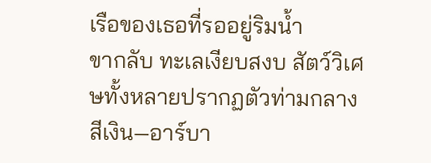เรือของเธอที่รออยู่ริมน้ำ
ขากลับ ทะเลเงียบสงบ สัตว์วิเศษทั้งหลายปรากฏตัวท่ามกลางสีเงิน—อาร์บา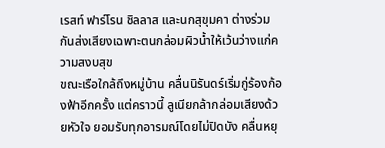เรสท์ ฟาร์โรน ชิลลาส และนกสุขุมคา ต่างร่วมกันส่งเสียงเฉพาะตนกล่อมผิวน้ำให้เว้นว่างแก่ความสงบสุข
ขณะเรือใกล้ถึงหมู่บ้าน คลื่นนิรันดร์เริ่มกู่ร้องก้องฟ้าอีกครั้ง แต่คราวนี้ ลูเนียกล้ากล่อมเสียงด้วยหัวใจ ยอมรับทุกอารมณ์โดยไม่ปิดบัง คลื่นหยุ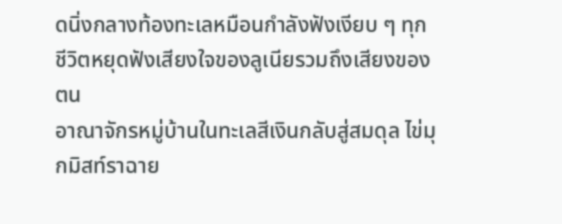ดนิ่งกลางท้องทะเลหมือนกำลังฟังเงียบ ๆ ทุกชีวิตหยุดฟังเสียงใจของลูเนียรวมถึงเสียงของตน
อาณาจักรหมู่บ้านในทะเลสีเงินกลับสู่สมดุล ไข่มุกมิสท์ราฉาย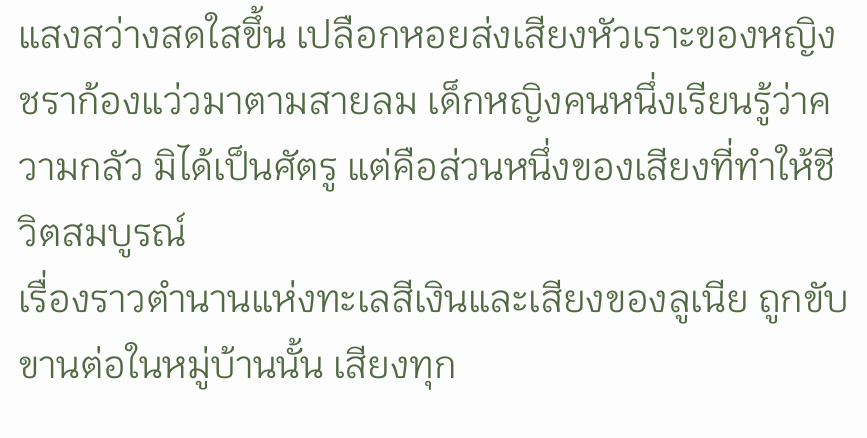แสงสว่างสดใสขึ้น เปลือกหอยส่งเสียงหัวเราะของหญิงชราก้องแว่วมาตามสายลม เด็กหญิงคนหนึ่งเรียนรู้ว่าความกลัว มิได้เป็นศัตรู แต่คือส่วนหนึ่งของเสียงที่ทำให้ชีวิตสมบูรณ์
เรื่องราวตำนานแห่งทะเลสีเงินและเสียงของลูเนีย ถูกขับขานต่อในหมู่บ้านนั้น เสียงทุก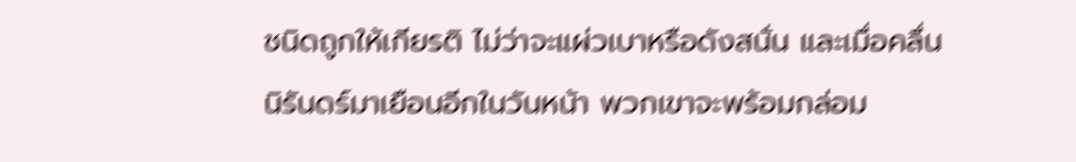ชนิดถูกให้เกียรติ ไม่ว่าจะแผ่วเบาหรือดังสนั่น และเมื่อคลื่นนิรันดร์มาเยือนอีกในวันหน้า พวกเขาจะพร้อมกล่อม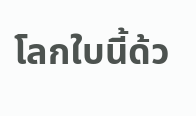โลกใบนี้ด้ว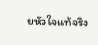ยหัวใจแท้จริง